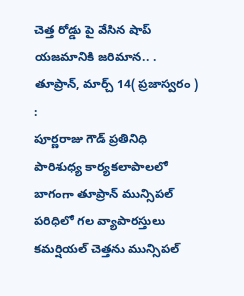చెత్త రోడ్డు పై వేసిన షాప్ యజమానికి జరిమాన.. .
తూప్రాన్, మార్చ్ 14( ప్రజాస్వరం ) :
పూర్ణరాజు గౌడ్ ప్రతినిధి
పారిశుధ్య కార్యకలాపాలలో బాగంగా తూప్రాన్ మున్సిపల్ పరిధిలో గల వ్యాపారస్తులు కమర్షియల్ చెత్తను మున్సిపల్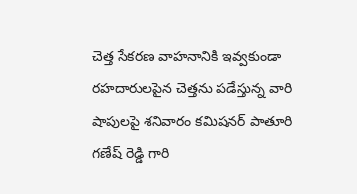చెత్త సేకరణ వాహనానికి ఇవ్వకుండా రహదారులపైన చెత్తను పడేస్తున్న వారి షాపులపై శనివారం కమిషనర్ పాతూరి గణేష్ రెడ్డి గారి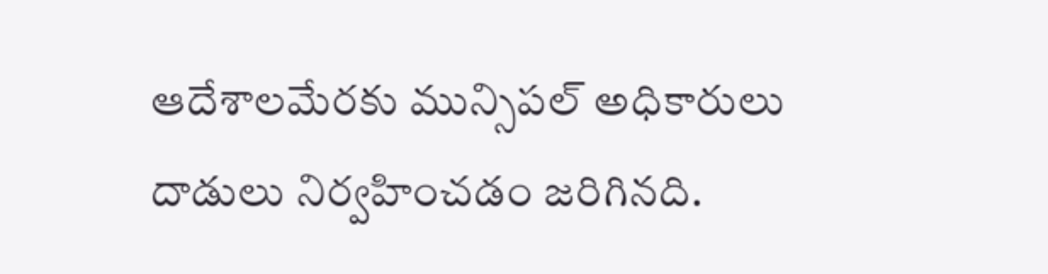ఆదేశాలమేరకు మున్సిపల్ అధికారులు దాడులు నిర్వహించడం జరిగినది.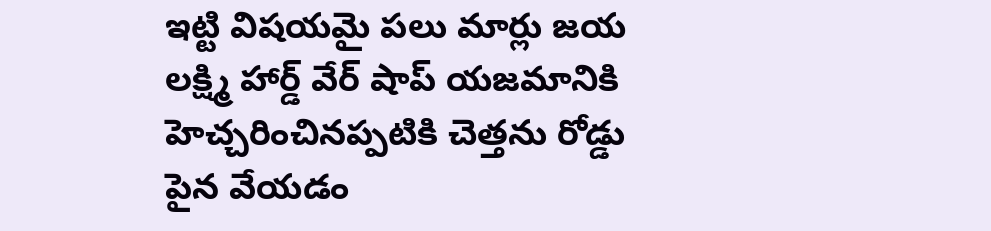ఇట్టి విషయమై పలు మార్లు జయ లక్ష్మి హార్డ్ వేర్ షాప్ యజమానికి హెచ్చరించినప్పటికి చెత్తను రోడ్డు పైన వేయడం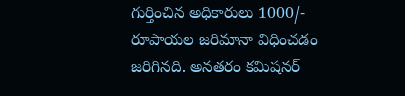గుర్తించిన అధికారులు 1000/- రూపాయల జరిమానా విధించడం జరిగినది. అనతరం కమిషనర్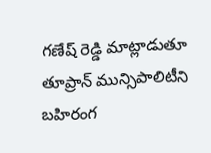గణేష్ రెడ్డి మాట్లాడుతూ తూప్రాన్ మున్సిపాలిటీని బహిరంగ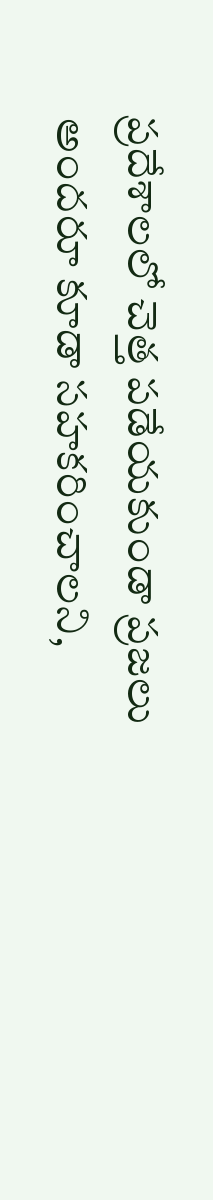ప్రదేశాలలో చెత్త పడేయకుండా ప్రజలు అందరూ కూడా సహకరించాలని,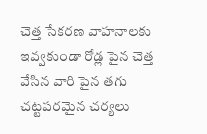చెత్త సేకరణ వాహనాలకు ఇవ్వకుండా రోడ్ల పైన చెత్త వేసిన వారి పైన తగు చట్టపరమైన చర్యలు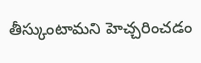తీస్కుంటామని హెచ్చరించడం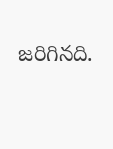జరిగినది.